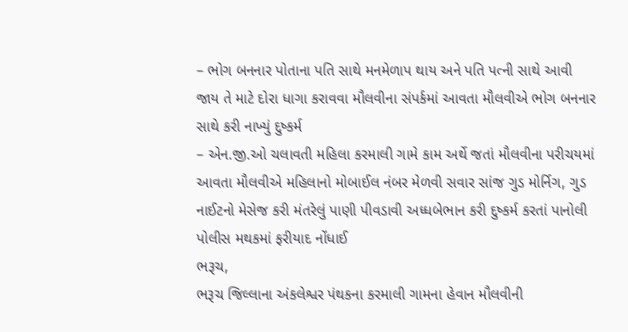– ભોગ બનનાર પોતાના પતિ સાથે મનમેળાપ થાય અને પતિ પત્ની સાથે આવી જાય તે માટે દોરા ધાગા કરાવવા મૌલવીના સંપર્કમાં આવતા મૌલવીએ ભોગ બનનાર સાથે કરી નાખ્યું દુષ્કર્મ
– એન.જી.ઓ ચલાવતી મહિલા કરમાલી ગામે કામ અર્થે જતાં મૌલવીના પરીચયમાં આવતા મૌલવીએ મહિલાનો મોબાઈલ નંબર મેળવી સવાર સાંજ ગુડ મોર્નિગ, ગુડ નાઈટનો મેસેજ કરી મંતરેલું પાણી પીવડાવી અધ્ધબેભાન કરી દુષ્કર્મ કરતાં પાનોલી પોલીસ મથકમાં ફરીયાદ નોંધાઈ
ભરૂચ,
ભરૂચ જિલ્લાના અંકલેશ્વર પંથકના કરમાલી ગામના હેવાન મૌલવીની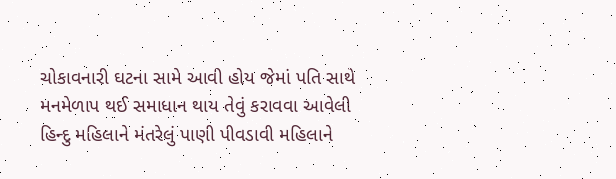ચોકાવનારી ઘટના સામે આવી હોય જેમાં પતિ સાથે મનમેળાપ થઈ સમાધાન થાય તેવું કરાવવા આવેલી હિન્દુ મહિલાને મંતરેલું પાણી પીવડાવી મહિલાને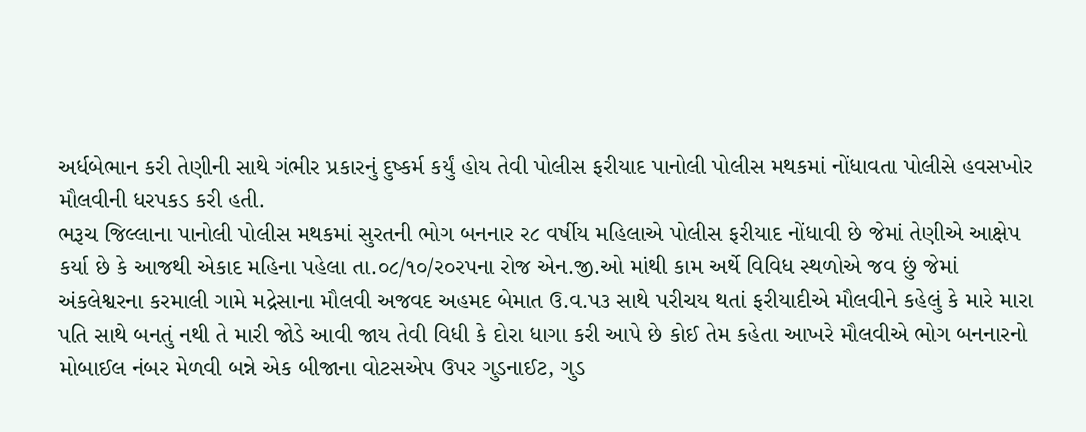અર્ધબેભાન કરી તેણીની સાથે ગંભીર પ્રકારનું દુષ્કર્મ કર્યું હોય તેવી પોલીસ ફરીયાદ પાનોલી પોલીસ મથકમાં નોંધાવતા પોલીસે હવસખોર મૌલવીની ધરપકડ કરી હતી.
ભરૂચ જિલ્લાના પાનોલી પોલીસ મથકમાં સુરતની ભોગ બનનાર ર૮ વર્ષીય મહિલાએ પોલીસ ફરીયાદ નોંધાવી છે જેમાં તેણીએ આક્ષેપ કર્યા છે કે આજથી એકાદ મહિના પહેલા તા.૦૮/૧૦/ર૦રપના રોજ એન.જી.ઓ માંથી કામ અર્થે વિવિધ સ્થળોએ જવ છું જેમાં અંકલેશ્વરના કરમાલી ગામે મદ્રેસાના મૌલવી અજવદ અહમદ બેમાત ઉ.વ.પ૩ સાથે પરીચય થતાં ફરીયાદીએ મૌલવીને કહેલું કે મારે મારા પતિ સાથે બનતું નથી તે મારી જોડે આવી જાય તેવી વિધી કે દોરા ધાગા કરી આપે છે કોઈ તેમ કહેતા આખરે મૌલવીએ ભોગ બનનારનો મોબાઈલ નંબર મેળવી બન્ને એક બીજાના વોટસએપ ઉપર ગુડનાઈટ, ગુડ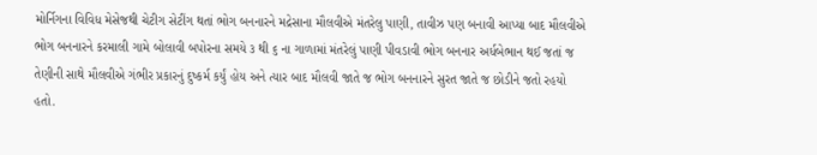મોર્નિગના વિવિધ મેસેજથી ચેટીગ સેટીંગ થતાં ભોગ બનનારને મદ્રેસાના મૌલવીએ મંતરેલુ પાણી, તાવીઝ પણ બનાવી આપ્યા બાદ મૌલવીએ ભોગ બનનારને કરમાલી ગામે બોલાવી બપોરના સમયે ૩ થી ૬ ના ગાળામાં મંતરેલું પાણી પીવડાવી ભોગ બનનાર અર્ધબેભાન થઈ જતાં જ તેણીની સાથે મૌલવીએ ગંભીર પ્રકારનું દુષ્કર્મ કર્યું હોય અને ત્યાર બાદ મૌલવી જાતે જ ભોગ બનનારને સુરત જાતે જ છોડીને જતો રહયો હતો.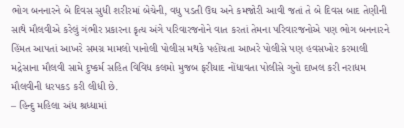ભોગ બનનારને બે દિવસ સુધી શરીરમાં બેચેની, વધુ પડતી ઉઘ અને કમજોરી આવી જતાં તે બે દિવસ બાદ તેણીની સાથે મૌલવીએ કરેલું ગંભીર પ્રકારના કૃત્ય અંગે પરિવારજનોને વાત કરતાં તેમના પરિવારજનોએ પણ ભોગ બનનારને હિંમત આપતાં આખરે સમગ્ર મામલો પાનોલી પોલીસ મથકે પહોંચતા આખરે પોલીસે પણ હવસખોર કરમાલી મદ્રેસાના મૌલવી સામે દુષ્કર્મ સહિત વિવિધ કલમો મુજબ ફરીયાદ નોંધાવતા પોલીસે ગુનો દાખલ કરી નરાધમ મૌલવીની ધરપકડ કરી લીધી છે.
– હિન્દુ મહિલા અંધ શ્રધ્ધામાં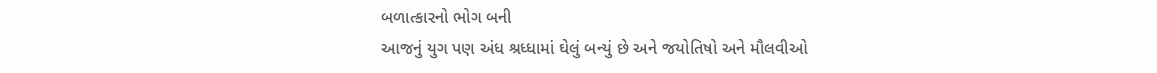બળાત્કારનો ભોગ બની
આજનું યુગ પણ અંધ શ્રધ્ધામાં ઘેલું બન્યું છે અને જયોતિષો અને મૌલવીઓ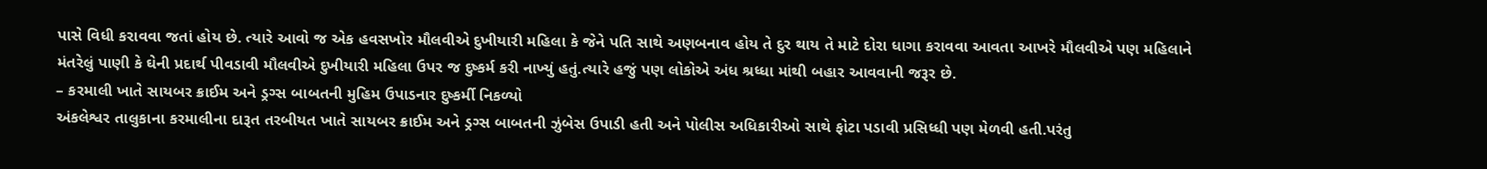પાસે વિધી કરાવવા જતાં હોય છે. ત્યારે આવો જ એક હવસખોર મૌલવીએ દુખીયારી મહિલા કે જેને પતિ સાથે અણબનાવ હોય તે દુર થાય તે માટે દોરા ધાગા કરાવવા આવતા આખરે મૌલવીએ પણ મહિલાને મંતરેલું પાણી કે ઘેની પ્રદાર્થ પીવડાવી મૌલવીએ દુખીયારી મહિલા ઉપર જ દુષ્કર્મ કરી નાખ્યું હતું.ત્યારે હજું પણ લોકોએ અંધ શ્રધ્ધા માંથી બહાર આવવાની જરૂર છે.
– કરમાલી ખાતે સાયબર ક્રાઈમ અને ડ્રગ્સ બાબતની મુહિમ ઉપાડનાર દુષ્કર્મી નિકળ્યો
અંકલેશ્વર તાલુકાના કરમાલીના દારૂત તરબીયત ખાતે સાયબર ક્રાઈમ અને ડ્રગ્સ બાબતની ઝુંબેસ ઉપાડી હતી અને પોલીસ અધિકારીઓ સાથે ફોટા પડાવી પ્રસિધ્ધી પણ મેળવી હતી.પરંતુ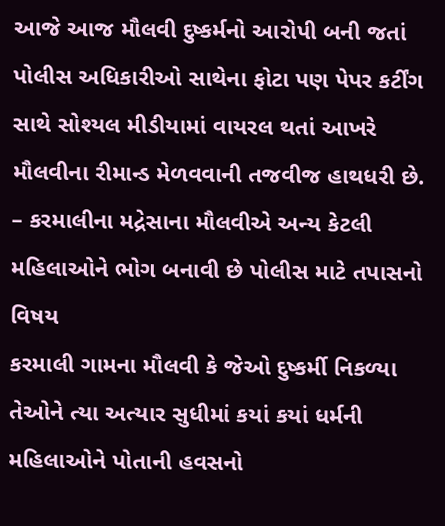આજે આજ મૌલવી દુષ્કર્મનો આરોપી બની જતાં પોલીસ અધિકારીઓ સાથેના ફોટા પણ પેપર કર્ટીંગ સાથે સોશ્યલ મીડીયામાં વાયરલ થતાં આખરે મૌલવીના રીમાન્ડ મેળવવાની તજવીજ હાથધરી છે. – કરમાલીના મદ્રેસાના મૌલવીએ અન્ય કેટલી મહિલાઓને ભોગ બનાવી છે પોલીસ માટે તપાસનો વિષય
કરમાલી ગામના મૌલવી કે જેઓ દુષ્કર્મી નિકળ્યા તેઓને ત્યા અત્યાર સુધીમાં કયાં કયાં ધર્મની મહિલાઓને પોતાની હવસનો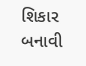શિકાર બનાવી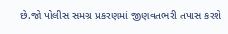છે.જો પોલીસ સમગ્ર પ્રકરણમાં જીણવતભરી તપાસ કરશે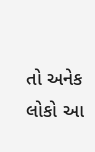તો અનેક લોકો આ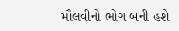મૌલવીનો ભોગ બની હશે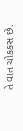તે વાત ચોકકસ છે.